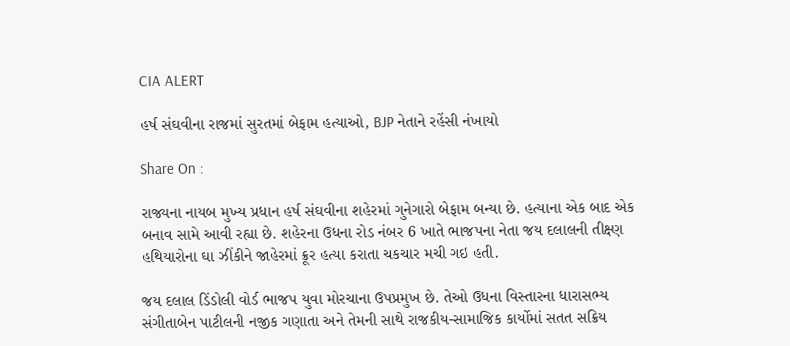CIA ALERT

હર્ષ સંઘવીના રાજમાં સુરતમાં બેફામ હત્યાઓ, BJP નેતાને રહેંસી નંખાયો

Share On :

રાજ્યના નાયબ મુખ્ય પ્રધાન હર્ષ સંઘવીના શહેરમાં ગુનેગારો બેફામ બન્યા છે. હત્યાના એક બાદ એક બનાવ સામે આવી રહ્યા છે. શહેરના ઉધના રોડ નંબર 6 ખાતે ભાજપના નેતા જય દલાલની તીક્ષ્ણ હથિયારોના ઘા ઝીંકીને જાહેરમાં ક્રૂર હત્યા કરાતા ચકચાર મચી ગઇ હતી.

જય દલાલ ડિંડોલી વોર્ડ ભાજપ યુવા મોરચાના ઉપપ્રમુખ છે. તેઓ ઉધના વિસ્તારના ધારાસભ્ય સંગીતાબેન પાટીલની નજીક ગણાતા અને તેમની સાથે રાજકીય-સામાજિક કાર્યોમાં સતત સક્રિય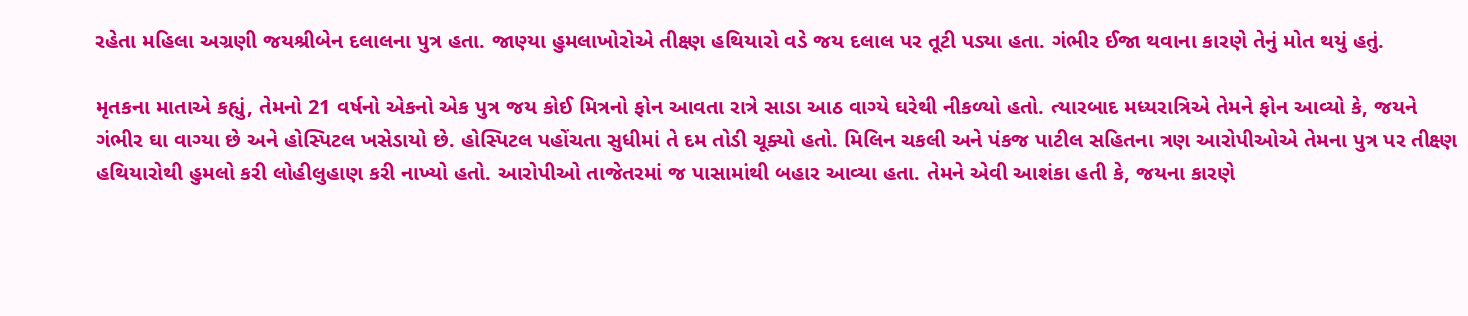રહેતા મહિલા અગ્રણી જયશ્રીબેન દલાલના પુત્ર હતા. જાણ્યા હુમલાખોરોએ તીક્ષ્ણ હથિયારો વડે જય દલાલ પર તૂટી પડ્યા હતા. ગંભીર ઈજા થવાના કારણે તેનું મોત થયું હતું.

મૃતકના માતાએ કહ્યું, તેમનો 21 વર્ષનો એકનો એક પુત્ર જય કોઈ મિત્રનો ફોન આવતા રાત્રે સાડા આઠ વાગ્યે ઘરેથી નીકળ્યો હતો. ત્યારબાદ મધ્યરાત્રિએ તેમને ફોન આવ્યો કે, જયને ગંભીર ઘા વાગ્યા છે અને હોસ્પિટલ ખસેડાયો છે. હોસ્પિટલ પહોંચતા સુધીમાં તે દમ તોડી ચૂક્યો હતો. મિલિન ચકલી અને પંકજ પાટીલ સહિતના ત્રણ આરોપીઓએ તેમના પુત્ર પર તીક્ષ્ણ હથિયારોથી હુમલો કરી લોહીલુહાણ કરી નાખ્યો હતો. આરોપીઓ તાજેતરમાં જ પાસામાંથી બહાર આવ્યા હતા. તેમને એવી આશંકા હતી કે, જયના કારણે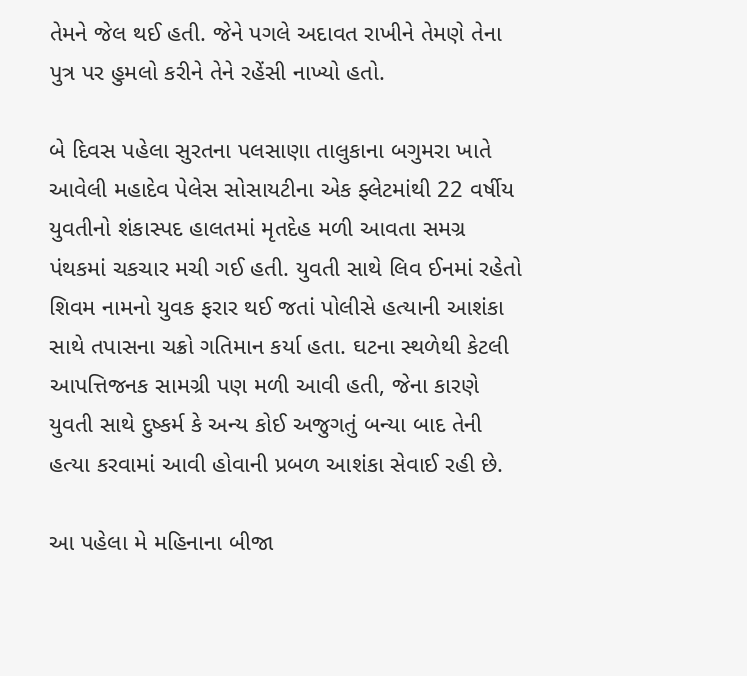તેમને જેલ થઈ હતી. જેને પગલે અદાવત રાખીને તેમણે તેના પુત્ર પર હુમલો કરીને તેને રહેંસી નાખ્યો હતો.

બે દિવસ પહેલા સુરતના પલસાણા તાલુકાના બગુમરા ખાતે આવેલી મહાદેવ પેલેસ સોસાયટીના એક ફ્લેટમાંથી 22 વર્ષીય યુવતીનો શંકાસ્પદ હાલતમાં મૃતદેહ મળી આવતા સમગ્ર પંથકમાં ચકચાર મચી ગઈ હતી. યુવતી સાથે લિવ ઈનમાં રહેતો શિવમ નામનો યુવક ફરાર થઈ જતાં પોલીસે હત્યાની આશંકા સાથે તપાસના ચક્રો ગતિમાન કર્યા હતા. ઘટના સ્થળેથી કેટલી આપત્તિજનક સામગ્રી પણ મળી આવી હતી, જેના કારણે યુવતી સાથે દુષ્કર્મ કે અન્ય કોઈ અજુગતું બન્યા બાદ તેની હત્યા કરવામાં આવી હોવાની પ્રબળ આશંકા સેવાઈ રહી છે.

આ પહેલા મે મહિનાના બીજા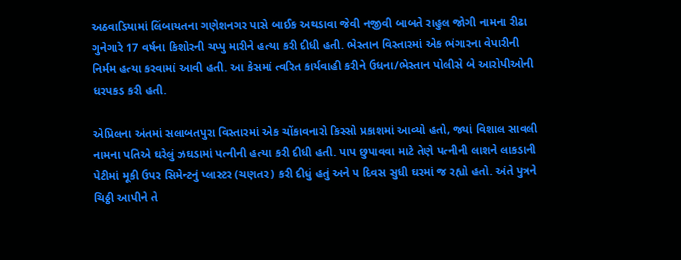અઠવાડિયામાં લિંબાયતના ગણેશનગર પાસે બાઈક અથડાવા જેવી નજીવી બાબતે રાહુલ જોગી નામના રીઢા ગુનેગારે 17 વર્ષના કિશોરની ચપ્પુ મારીને હત્યા કરી દીધી હતી. ભેસ્તાન વિસ્તારમાં એક ભંગારના વેપારીની નિર્મમ હત્યા કરવામાં આવી હતી. આ કેસમાં ત્વરિત કાર્યવાહી કરીને ઉધના/ભેસ્તાન પોલીસે બે આરોપીઓની ધરપકડ કરી હતી.

એપ્રિલના અંતમાં સલાબતપુરા વિસ્તારમાં એક ચોંકાવનારો કિસ્સો પ્રકાશમાં આવ્યો હતો, જ્યાં વિશાલ સાવલી નામના પતિએ ઘરેલું ઝઘડામાં પત્નીની હત્યા કરી દીધી હતી. પાપ છુપાવવા માટે તેણે પત્નીની લાશને લાકડાની પેટીમાં મૂકી ઉપર સિમેન્ટનું પ્લાસ્ટર (ચણતર) કરી દીધું હતું અને ૫ દિવસ સુધી ઘરમાં જ રહ્યો હતો. અંતે પુત્રને ચિઠ્ઠી આપીને તે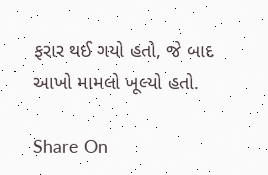ફરાર થઈ ગયો હતો, જે બાદ આખો મામલો ખૂલ્યો હતો.

Share On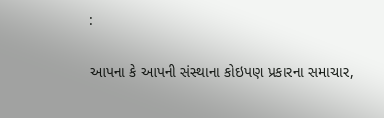:

આપના કે આપની સંસ્થાના કોઇપણ પ્રકારના સમાચાર,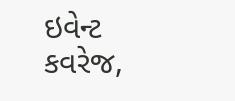ઇવેન્ટ કવરેજ,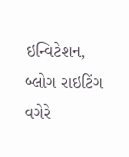ઇન્વિટેશન, બ્લોગ રાઇટિંગ વગેરે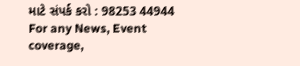માટે સંપર્ક કરો : 98253 44944
For any News, Event coverage,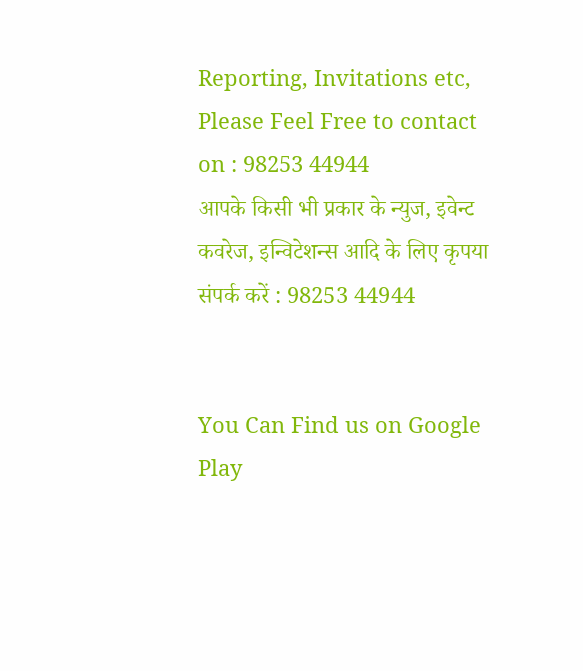Reporting, Invitations etc, Please Feel Free to contact on : 98253 44944
आपके किसी भी प्रकार के न्युज, इवेन्ट कवरेज, इन्विटेशन्स आदि के लिए कृपया संपर्क करें : 98253 44944


You Can Find us on Google Play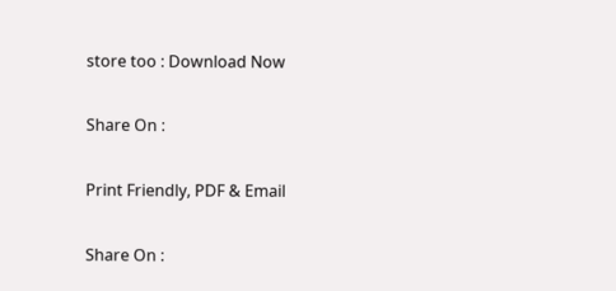store too : Download Now

Share On :

Print Friendly, PDF & Email

Share On :